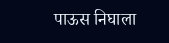पाऊस निघाला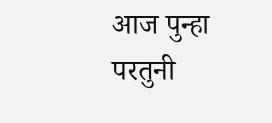आज पुन्हा परतुनी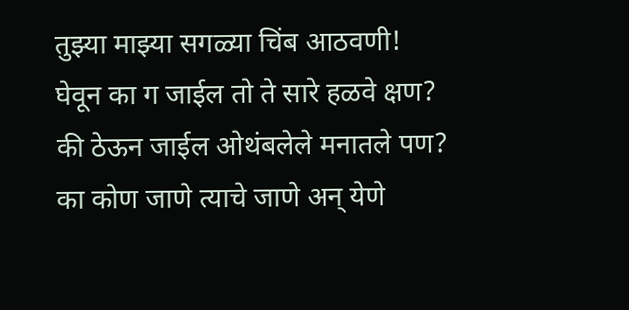तुझ्या माझ्या सगळ्या चिंब आठवणी!
घेवून का ग जाईल तो ते सारे हळवे क्षण?
की ठेऊन जाईल ओथंबलेले मनातले पण?
का कोण जाणे त्याचे जाणे अन् येणे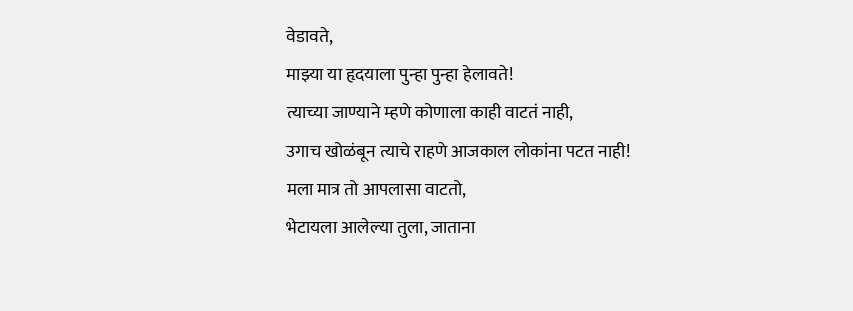वेडावते,
माझ्या या हृदयाला पुन्हा पुन्हा हेलावते!
त्याच्या जाण्याने म्हणे कोणाला काही वाटतं नाही,
उगाच खोळंबून त्याचे राहणे आजकाल लोकांना पटत नाही!
मला मात्र तो आपलासा वाटतो,
भेटायला आलेल्या तुला, जाताना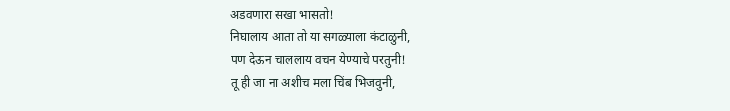अडवणारा सखा भासतो!
निघालाय आता तो या सगळ्याला कंटाळुनी,
पण देऊन चाललाय वचन येण्याचे परतुनी!
तू ही जा ना अशीच मला चिंब भिजवुनी,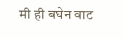मी ही बघेन वाट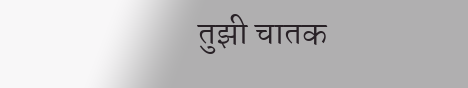तुझी चातक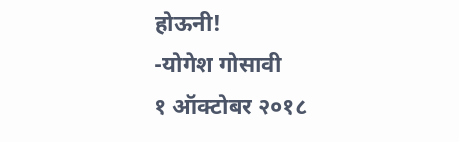होऊनी!
-योगेश गोसावी
१ ऑक्टोबर २०१८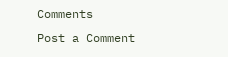Comments
Post a Comment